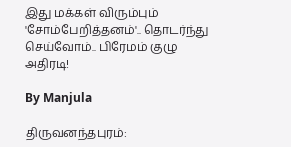இது மக்கள் விரும்பும் 'சோம்பேறித்தனம்'.. தொடர்ந்து செய்வோம்.. பிரேமம் குழு அதிரடி!

By Manjula

திருவனந்தபுரம்: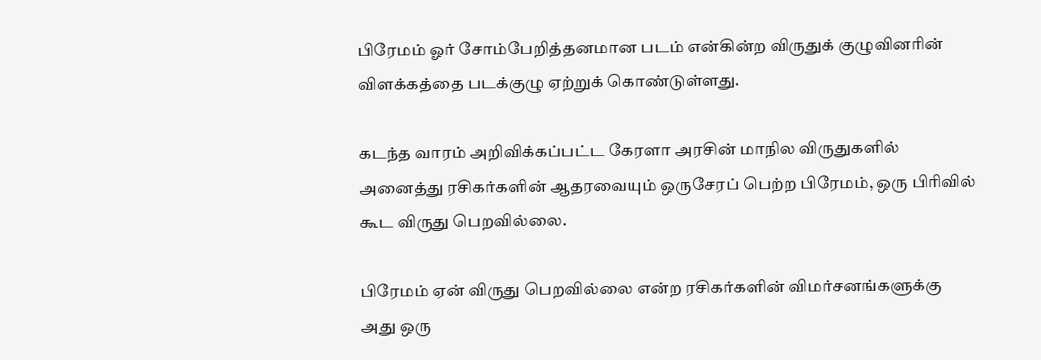பிரேமம் ஓர் சோம்பேறித்தனமான படம் என்கின்ற விருதுக் குழுவினரின் விளக்கத்தை படக்குழு ஏற்றுக் கொண்டுள்ளது.

கடந்த வாரம் அறிவிக்கப்பட்ட கேரளா அரசின் மாநில விருதுகளில் அனைத்து ரசிகர்களின் ஆதரவையும் ஒருசேரப் பெற்ற பிரேமம், ஒரு பிரிவில் கூட விருது பெறவில்லை.

பிரேமம் ஏன் விருது பெறவில்லை என்ற ரசிகர்களின் விமர்சனங்களுக்கு அது ஒரு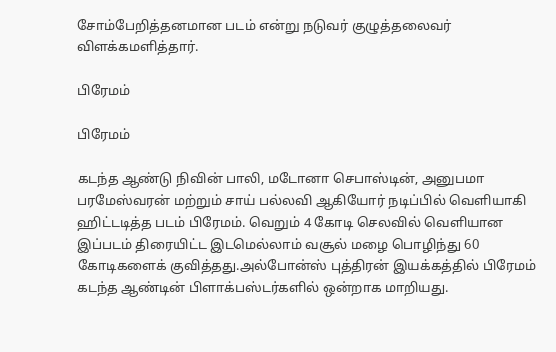சோம்பேறித்தனமான படம் என்று நடுவர் குழுத்தலைவர் விளக்கமளித்தார்.

பிரேமம்

பிரேமம்

கடந்த ஆண்டு நிவின் பாலி, மடோனா செபாஸ்டின், அனுபமா பரமேஸ்வரன் மற்றும் சாய் பல்லவி ஆகியோர் நடிப்பில் வெளியாகி ஹிட்டடித்த படம் பிரேமம். வெறும் 4 கோடி செலவில் வெளியான இப்படம் திரையிட்ட இடமெல்லாம் வசூல் மழை பொழிந்து 60 கோடிகளைக் குவித்தது.அல்போன்ஸ் புத்திரன் இயக்கத்தில் பிரேமம் கடந்த ஆண்டின் பிளாக்பஸ்டர்களில் ஒன்றாக மாறியது.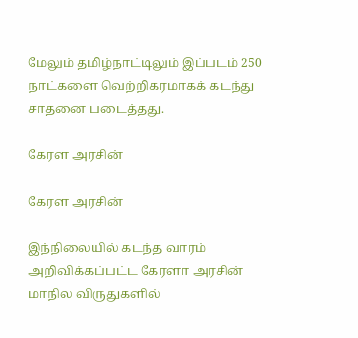மேலும் தமிழ்நாட்டிலும் இப்படம் 250 நாட்களை வெற்றிகரமாகக் கடந்து சாதனை படைத்தது.

கேரள அரசின்

கேரள அரசின்

இந்நிலையில் கடந்த வாரம் அறிவிக்கப்பட்ட கேரளா அரசின் மாநில விருதுகளில்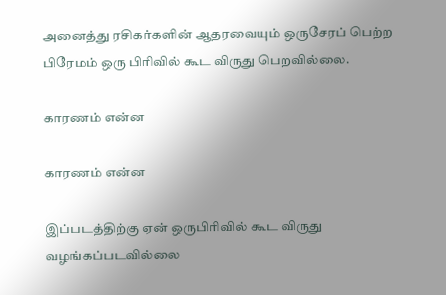அனைத்து ரசிகர்களின் ஆதரவையும் ஒருசேரப் பெற்ற பிரேமம் ஒரு பிரிவில் கூட விருது பெறவில்லை.

காரணம் என்ன

காரணம் என்ன

இப்படத்திற்கு ஏன் ஒருபிரிவில் கூட விருது வழங்கப்படவில்லை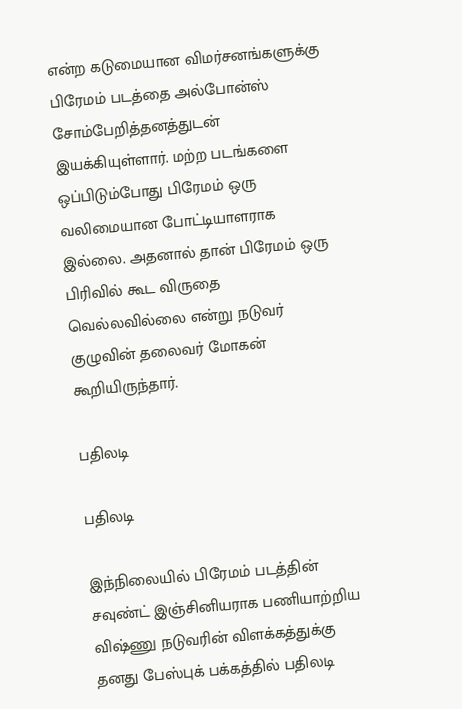என்ற கடுமையான விமர்சனங்களுக்கு பிரேமம் படத்தை அல்போன்ஸ் சோம்பேறித்தனத்துடன் இயக்கியுள்ளார். மற்ற படங்களை ஒப்பிடும்போது பிரேமம் ஒரு வலிமையான போட்டியாளராக இல்லை. அதனால் தான் பிரேமம் ஒரு பிரிவில் கூட விருதை வெல்லவில்லை என்று நடுவர் குழுவின் தலைவர் மோகன் கூறியிருந்தார்.

பதிலடி

பதிலடி

இந்நிலையில் பிரேமம் படத்தின் சவுண்ட் இஞ்சினியராக பணியாற்றிய விஷ்ணு நடுவரின் விளக்கத்துக்கு தனது பேஸ்புக் பக்கத்தில் பதிலடி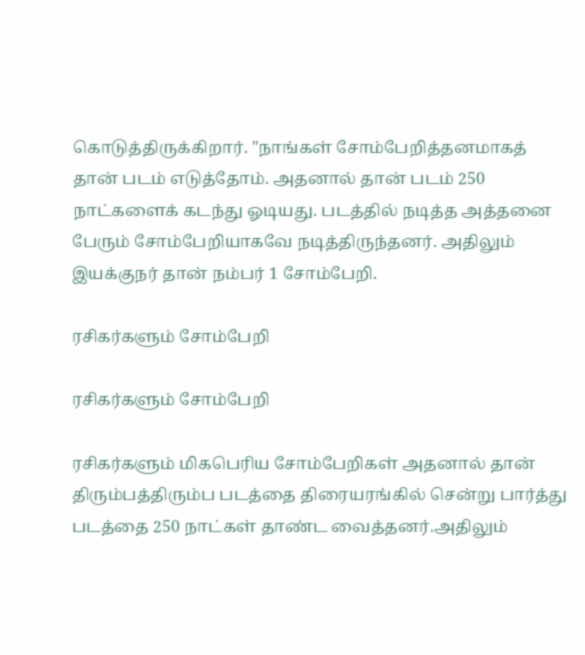கொடுத்திருக்கிறார். "நாங்கள் சோம்பேறித்தனமாகத் தான் படம் எடுத்தோம். அதனால் தான் படம் 250 நாட்களைக் கடந்து ஓடியது. படத்தில் நடித்த அத்தனை பேரும் சோம்பேறியாகவே நடித்திருந்தனர். அதிலும் இயக்குநர் தான் நம்பர் 1 சோம்பேறி.

ரசிகர்களும் சோம்பேறி

ரசிகர்களும் சோம்பேறி

ரசிகர்களும் மிகபெரிய சோம்பேறிகள் அதனால் தான் திரும்பத்திரும்ப படத்தை திரையரங்கில் சென்று பார்த்து படத்தை 250 நாட்கள் தாண்ட வைத்தனர்.அதிலும்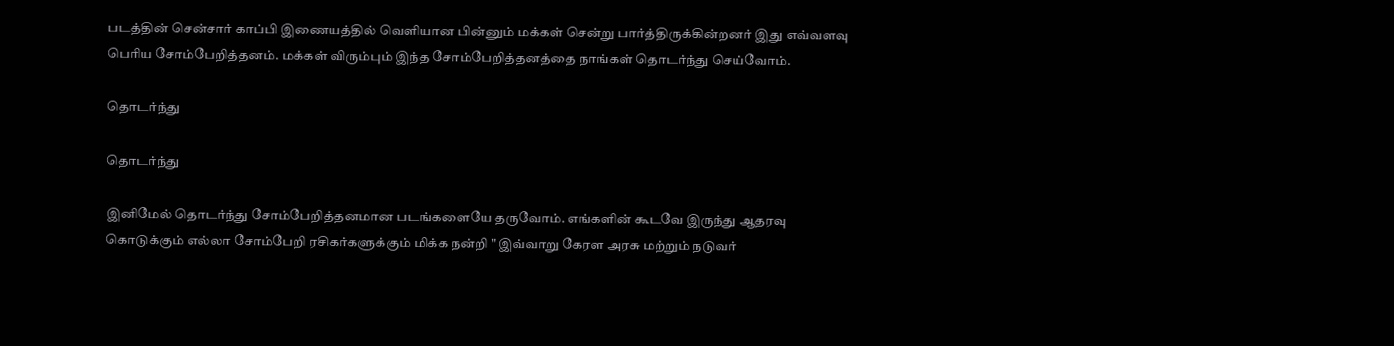படத்தின் சென்சார் காப்பி இணையத்தில் வெளியான பின்னும் மக்கள் சென்று பார்த்திருக்கின்றனர் இது எவ்வளவு பெரிய சோம்பேறித்தனம். மக்கள் விரும்பும் இந்த சோம்பேறித்தனத்தை நாங்கள் தொடர்ந்து செய்வோம்.

தொடர்ந்து

தொடர்ந்து

இனிமேல் தொடர்ந்து சோம்பேறித்தனமான படங்களையே தருவோம். எங்களின் கூடவே இருந்து ஆதரவு கொடுக்கும் எல்லா சோம்பேறி ரசிகர்களுக்கும் மிக்க நன்றி " இவ்வாறு கேரள அரசு மற்றும் நடுவர்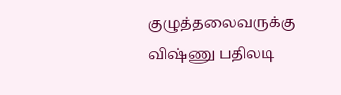குழுத்தலைவருக்கு விஷ்ணு பதிலடி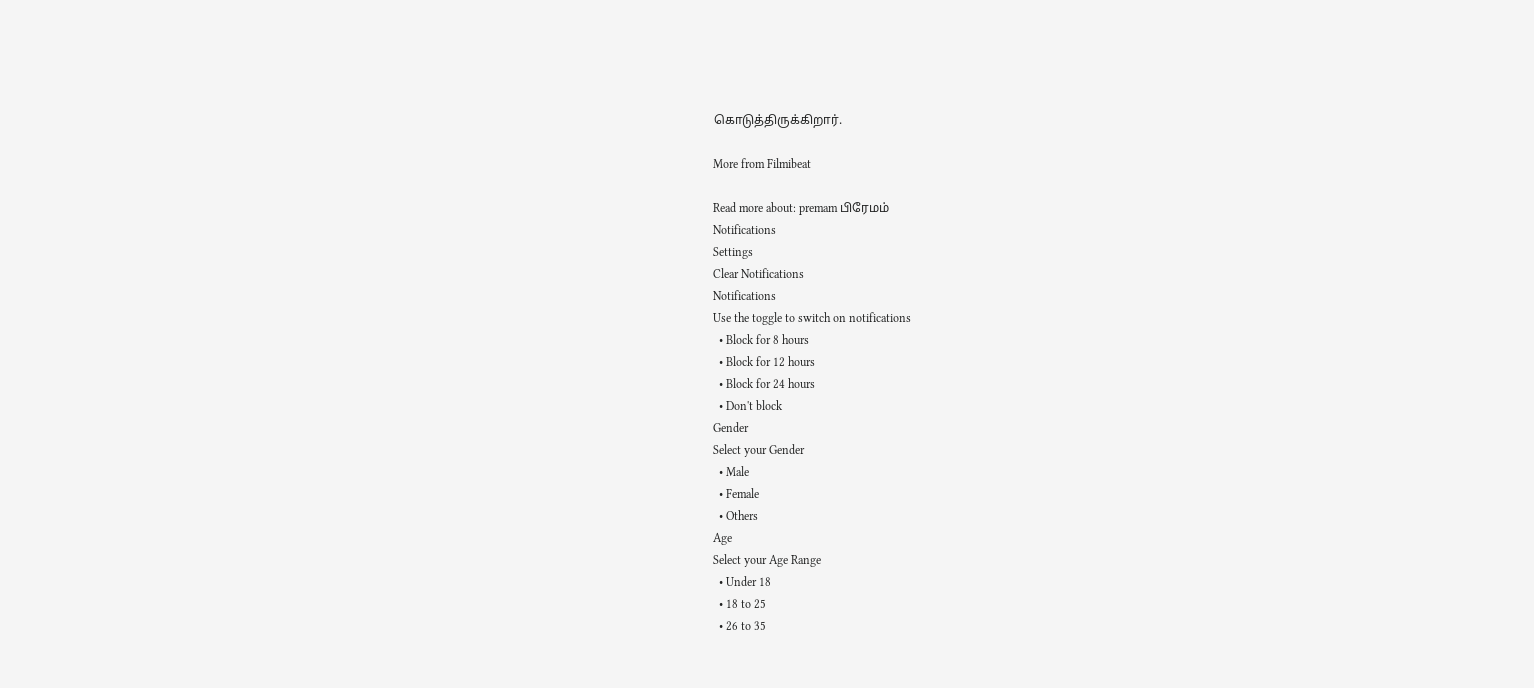கொடுத்திருக்கிறார்.

More from Filmibeat

Read more about: premam பிரேமம்
Notifications
Settings
Clear Notifications
Notifications
Use the toggle to switch on notifications
  • Block for 8 hours
  • Block for 12 hours
  • Block for 24 hours
  • Don't block
Gender
Select your Gender
  • Male
  • Female
  • Others
Age
Select your Age Range
  • Under 18
  • 18 to 25
  • 26 to 35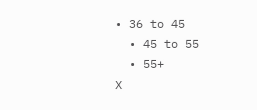• 36 to 45
  • 45 to 55
  • 55+
X